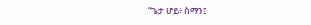“ጌታ ሆይ፥ ስማን፤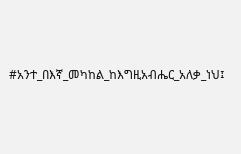#አንተ_በእኛ_መካከል_ከእግዚአብሔር_አለቃ_ነህ፤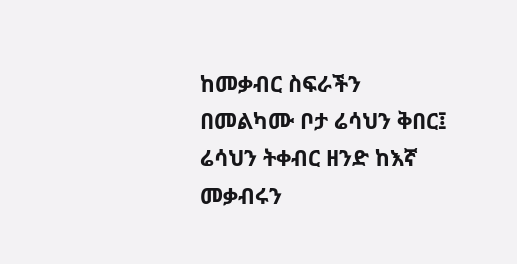ከመቃብር ስፍራችን በመልካሙ ቦታ ሬሳህን ቅበር፤ ሬሳህን ትቀብር ዘንድ ከእኛ መቃብሩን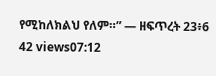የሚከለክልህ የለም።” — ዘፍጥረት 23፥6 42 views07:12